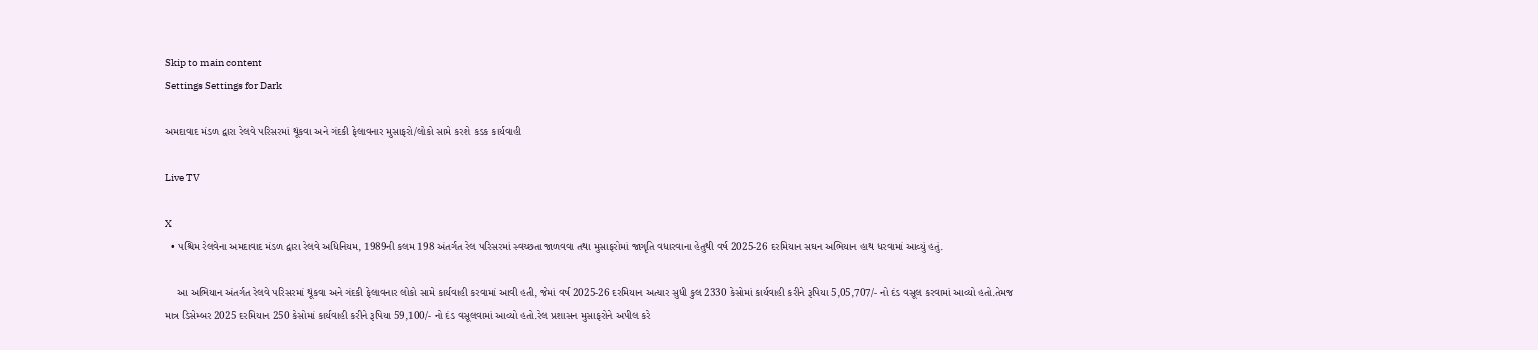Skip to main content
Settings Settings for Dark

અમદાવાદ મંડળ દ્વારા રેલવે પરિસરમાં થૂંકવા અને ગંદકી ફેલાવનાર મુસાફરો/લોકો સામે કરશે કડક કાર્યવાહી

Live TV

X
  • પશ્ચિમ રેલવેના અમદાવાદ મંડળ દ્વારા રેલવે અધિનિયમ, 1989ની કલમ 198 અંતર્ગત રેલ પરિસરમાં સ્વચ્છતા જાળવવા તથા મુસાફરોમાં જાગૃતિ વધારવાના હેતુથી વર્ષ 2025-26 દરમિયાન સઘન અભિયાન હાથ ધરવામાં આવ્યું હતું.

    આ અભિયાન અંતર્ગત રેલવે પરિસરમાં થૂંકવા અને ગંદકી ફેલાવનાર લોકો સામે કાર્યવાહી કરવામાં આવી હતી, જેમાં વર્ષ 2025-26 દરમિયાન અત્યાર સુધી કુલ 2330 કેસોમાં કાર્યવાહી કરીને રૂપિયા 5,05,707/- નો દંડ વસૂલ કરવામાં આવ્યો હતો.તેમજ માત્ર ડિસેમ્બર 2025 દરમિયાન 250 કેસોમાં કાર્યવાહી કરીને રૂપિયા 59,100/- નો દંડ વસૂલવામાં આવ્યો હતો.રેલ પ્રશાસન મુસાફરોને અપીલ કરે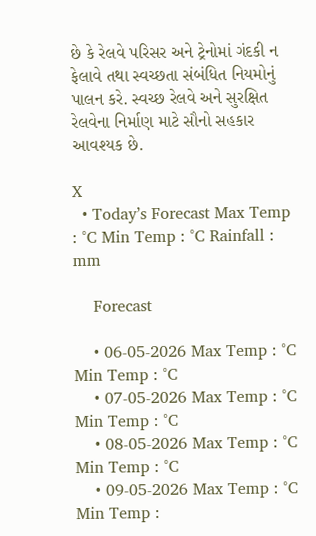છે કે રેલવે પરિસર અને ટ્રેનોમાં ગંદકી ન ફેલાવે તથા સ્વચ્છતા સંબંધિત નિયમોનું પાલન કરે. સ્વચ્છ રેલવે અને સુરક્ષિત રેલવેના નિર્માણ માટે સૌનો સહકાર આવશ્યક છે.

X
  • Today’s Forecast Max Temp : °C Min Temp : °C Rainfall : mm

    Forecast

    • 06-05-2026 Max Temp : °C Min Temp : °C
    • 07-05-2026 Max Temp : °C Min Temp : °C
    • 08-05-2026 Max Temp : °C Min Temp : °C
    • 09-05-2026 Max Temp : °C Min Temp :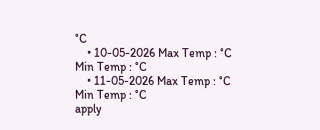°C
    • 10-05-2026 Max Temp : °C Min Temp : °C
    • 11-05-2026 Max Temp : °C Min Temp : °C
apply